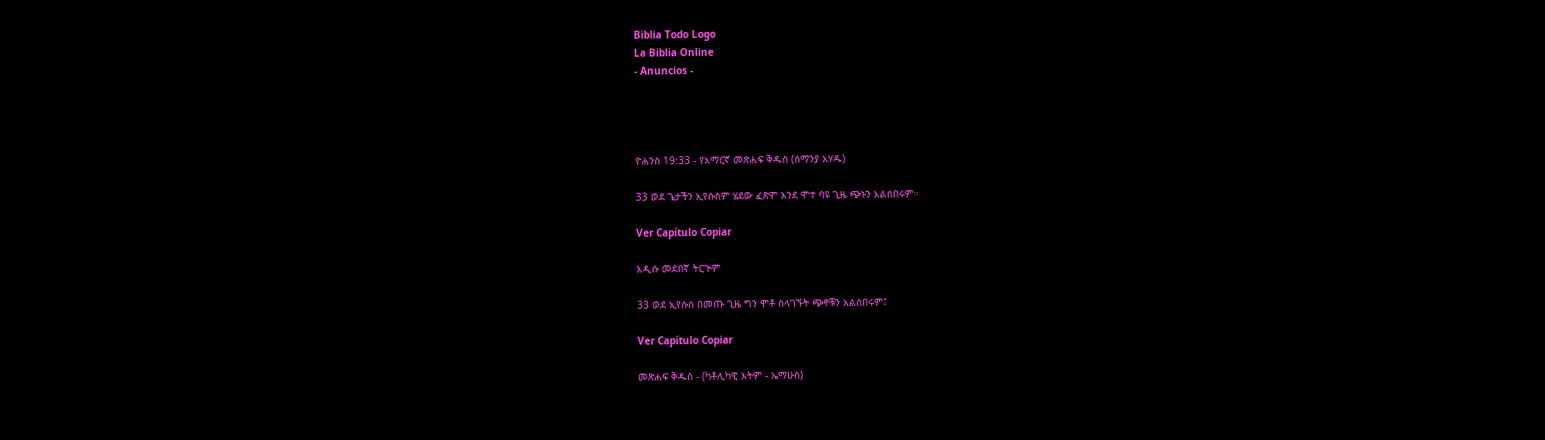Biblia Todo Logo
La Biblia Online
- Anuncios -




ዮሐንስ 19:33 - የአማርኛ መጽሐፍ ቅዱስ (ሰማንያ አሃዱ)

33 ወደ ጌታችን ኢየሱስም ሄደው ፈጽሞ እንደ ሞተ ባዩ ጊዜ ጭኑን አልሰበሩም።

Ver Capítulo Copiar

አዲሱ መደበኛ ትርጒም

33 ወደ ኢየሱስ በመጡ ጊዜ ግን ሞቶ ስላገኙት ጭኖቹን አልሰበሩም፤

Ver Capítulo Copiar

መጽሐፍ ቅዱስ - (ካቶሊካዊ እትም - ኤማሁስ)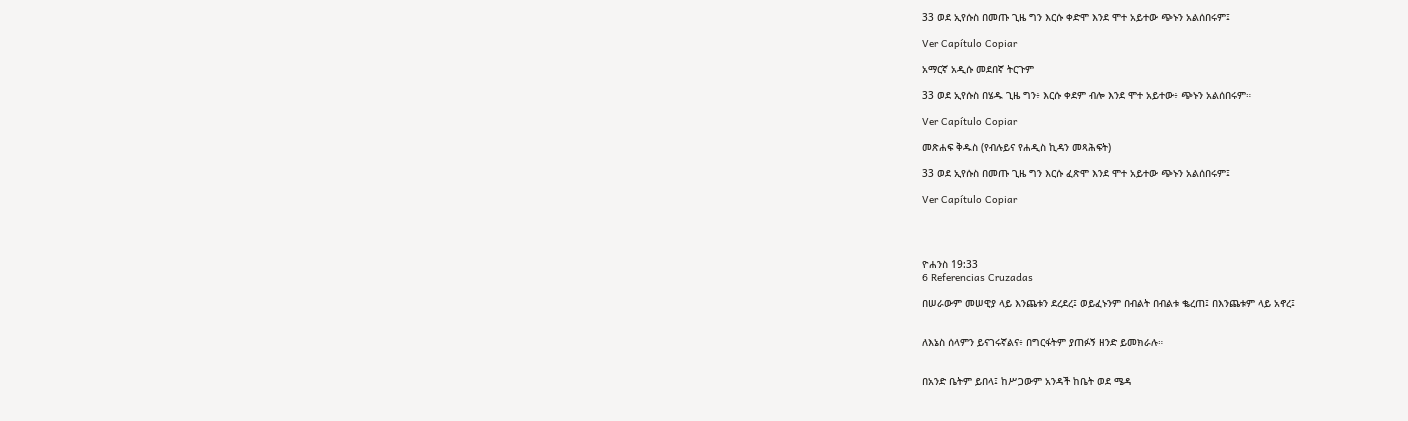33 ወደ ኢየሱስ በመጡ ጊዜ ግን እርሱ ቀድሞ እንደ ሞተ አይተው ጭኑን አልሰበሩም፤

Ver Capítulo Copiar

አማርኛ አዲሱ መደበኛ ትርጉም

33 ወደ ኢየሱስ በሄዱ ጊዜ ግን፥ እርሱ ቀደም ብሎ እንደ ሞተ አይተው፥ ጭኑን አልሰበሩም።

Ver Capítulo Copiar

መጽሐፍ ቅዱስ (የብሉይና የሐዲስ ኪዳን መጻሕፍት)

33 ወደ ኢየሱስ በመጡ ጊዜ ግን እርሱ ፈጽሞ እንደ ሞተ አይተው ጭኑን አልሰበሩም፤

Ver Capítulo Copiar




ዮሐንስ 19:33
6 Referencias Cruzadas

በሠራውም መሠዊያ ላይ እንጨቱን ደረደረ፤ ወይፈኑንም በብልት በብልቱ ቈረጠ፤ በእንጨቱም ላይ አኖረ፤


ለእኔስ ሰላምን ይናገሩኛልና፥ በግርፋትም ያጠፉኝ ዘንድ ይመክራሉ።


በአንድ ቤትም ይበላ፤ ከሥጋውም አንዳች ከቤት ወደ ሜዳ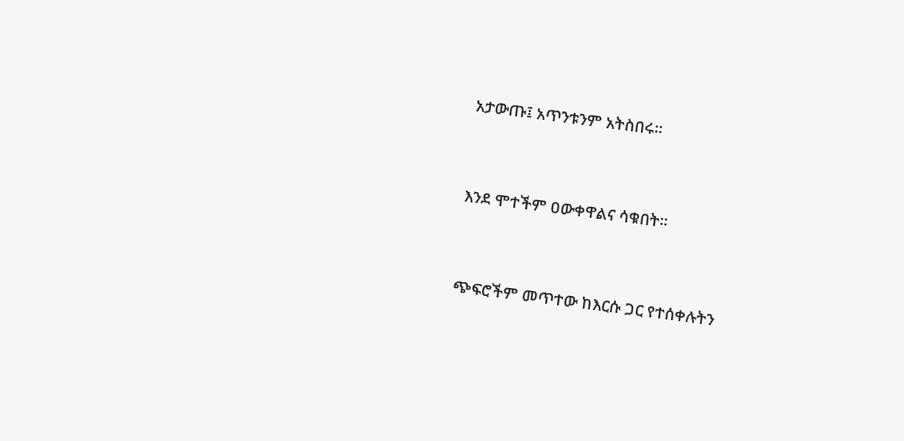አታውጡ፤ አጥንቱንም አትስበሩ።


እንደ ሞተችም ዐውቀዋልና ሳቁበት።


ጭፍሮችም መጥተው ከእርሱ ጋር የተሰቀሉትን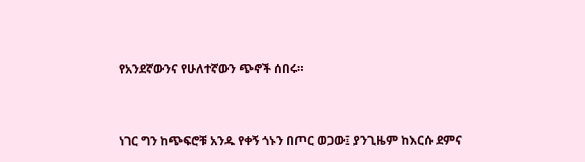የአንደኛውንና የሁለተኛውን ጭኖች ሰበሩ።


ነገር ግን ከጭፍሮቹ አንዱ የቀኝ ጎኑን በጦር ወጋው፤ ያንጊዜም ከእርሱ ደምና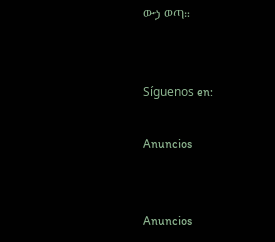ውኃ ወጣ።


Síguenos en:

Anuncios


Anuncios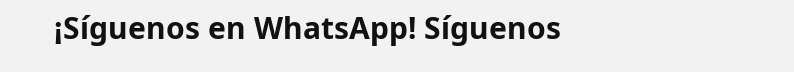¡Síguenos en WhatsApp! Síguenos